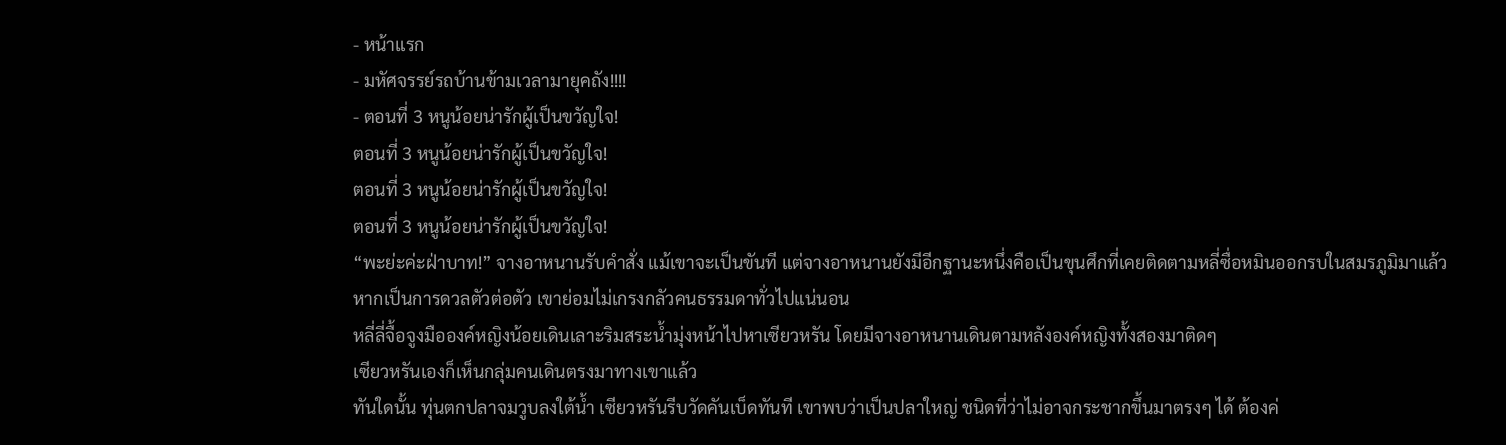- หน้าแรก
- มหัศจรรย์รถบ้านข้ามเวลามายุคถัง!!!!
- ตอนที่ 3 หนูน้อยน่ารักผู้เป็นขวัญใจ!
ตอนที่ 3 หนูน้อยน่ารักผู้เป็นขวัญใจ!
ตอนที่ 3 หนูน้อยน่ารักผู้เป็นขวัญใจ!
ตอนที่ 3 หนูน้อยน่ารักผู้เป็นขวัญใจ!
“พะย่ะค่ะฝ่าบาท!” จางอาหนานรับคำสั่ง แม้เขาจะเป็นขันที แต่จางอาหนานยังมีอีกฐานะหนึ่งคือเป็นขุนศึกที่เคยติดตามหลี่ซื่อหมินออกรบในสมรภูมิมาแล้ว
หากเป็นการดวลตัวต่อตัว เขาย่อมไม่เกรงกลัวคนธรรมดาทั่วไปแน่นอน
หลี่ลี่จื้อจูงมือองค์หญิงน้อยเดินเลาะริมสระน้ำมุ่งหน้าไปหาเซียวหรัน โดยมีจางอาหนานเดินตามหลังองค์หญิงทั้งสองมาติดๆ
เซียวหรันเองก็เห็นกลุ่มคนเดินตรงมาทางเขาแล้ว
ทันใดนั้น ทุ่นตกปลาจมวูบลงใต้น้ำ เซียวหรันรีบวัดคันเบ็ดทันที เขาพบว่าเป็นปลาใหญ่ ชนิดที่ว่าไม่อาจกระชากขึ้นมาตรงๆ ได้ ต้องค่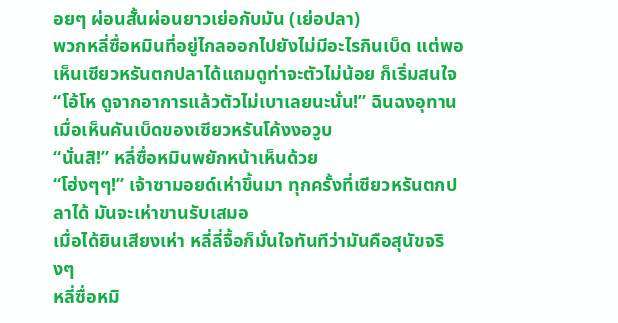อยๆ ผ่อนสั้นผ่อนยาวเย่อกับมัน (เย่อปลา)
พวกหลี่ซื่อหมินที่อยู่ไกลออกไปยังไม่มีอะไรกินเบ็ด แต่พอเห็นเซียวหรันตกปลาได้แถมดูท่าจะตัวไม่น้อย ก็เริ่มสนใจ
“โอ้โห ดูจากอาการแล้วตัวไม่เบาเลยนะนั่น!” ฉินฉงอุทานเมื่อเห็นคันเบ็ดของเซียวหรันโค้งงอวูบ
“นั่นสิ!” หลี่ซื่อหมินพยักหน้าเห็นด้วย
“โฮ่งๆๆ!” เจ้าซามอยด์เห่าขึ้นมา ทุกครั้งที่เซียวหรันตกปลาได้ มันจะเห่าขานรับเสมอ
เมื่อได้ยินเสียงเห่า หลี่ลี่จื้อก็มั่นใจทันทีว่ามันคือสุนัขจริงๆ
หลี่ซื่อหมิ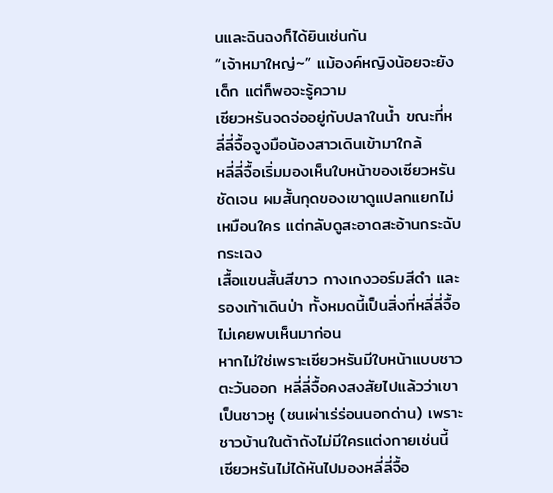นและฉินฉงก็ได้ยินเช่นกัน
“เจ้าหมาใหญ่~” แม้องค์หญิงน้อยจะยังเด็ก แต่ก็พอจะรู้ความ
เซียวหรันจดจ่ออยู่กับปลาในน้ำ ขณะที่หลี่ลี่จื้อจูงมือน้องสาวเดินเข้ามาใกล้
หลี่ลี่จื้อเริ่มมองเห็นใบหน้าของเซียวหรันชัดเจน ผมสั้นกุดของเขาดูแปลกแยกไม่เหมือนใคร แต่กลับดูสะอาดสะอ้านกระฉับกระเฉง
เสื้อแขนสั้นสีขาว กางเกงวอร์มสีดำ และรองเท้าเดินป่า ทั้งหมดนี้เป็นสิ่งที่หลี่ลี่จื้อไม่เคยพบเห็นมาก่อน
หากไม่ใช่เพราะเซียวหรันมีใบหน้าแบบชาวตะวันออก หลี่ลี่จื้อคงสงสัยไปแล้วว่าเขาเป็นชาวหู (ชนเผ่าเร่ร่อนนอกด่าน) เพราะชาวบ้านในต้าถังไม่มีใครแต่งกายเช่นนี้
เซียวหรันไม่ได้หันไปมองหลี่ลี่จื้อ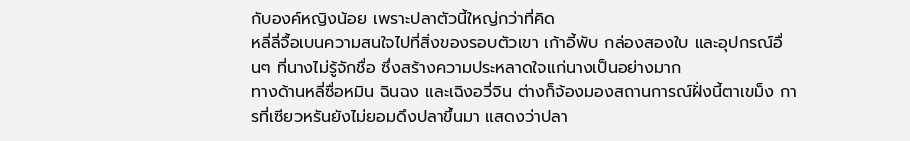กับองค์หญิงน้อย เพราะปลาตัวนี้ใหญ่กว่าที่คิด
หลี่ลี่จื้อเบนความสนใจไปที่สิ่งของรอบตัวเขา เก้าอี้พับ กล่องสองใบ และอุปกรณ์อื่นๆ ที่นางไม่รู้จักชื่อ ซึ่งสร้างความประหลาดใจแก่นางเป็นอย่างมาก
ทางด้านหลี่ซื่อหมิน ฉินฉง และเฉิงอวี่จิน ต่างก็จ้องมองสถานการณ์ฝั่งนี้ตาเขม็ง การที่เซียวหรันยังไม่ยอมดึงปลาขึ้นมา แสดงว่าปลา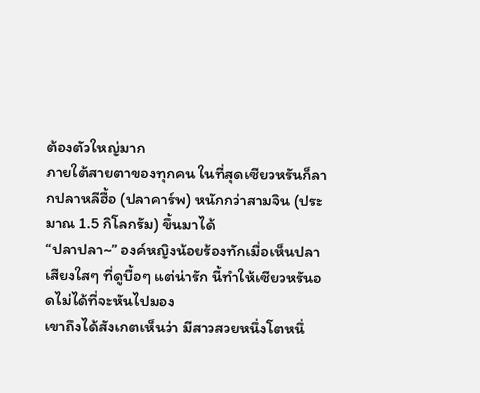ต้องตัวใหญ่มาก
ภายใต้สายตาของทุกคน ในที่สุดเซียวหรันก็ลากปลาหลีฮื้อ (ปลาคาร์พ) หนักกว่าสามจิน (ประมาณ 1.5 กิโลกรัม) ขึ้นมาได้
“ปลาปลา~” องค์หญิงน้อยร้องทักเมื่อเห็นปลา
เสียงใสๆ ที่ดูบื้อๆ แต่น่ารัก นี้ทำให้เซียวหรันอดไม่ได้ที่จะหันไปมอง
เขาถึงได้สังเกตเห็นว่า มีสาวสวยหนึ่งโตหนึ่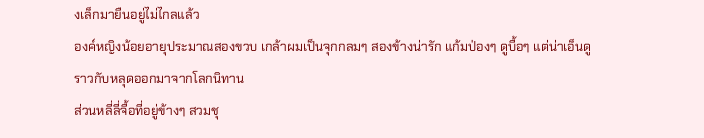งเล็กมายืนอยู่ไม่ไกลแล้ว
องค์หญิงน้อยอายุประมาณสองขวบ เกล้าผมเป็นจุกกลมๆ สองข้างน่ารัก แก้มป่องๆ ดูบื้อๆ แต่น่าเอ็นดู ราวกับหลุดออกมาจากโลกนิทาน
ส่วนหลี่ลี่จื้อที่อยู่ข้างๆ สวมชุ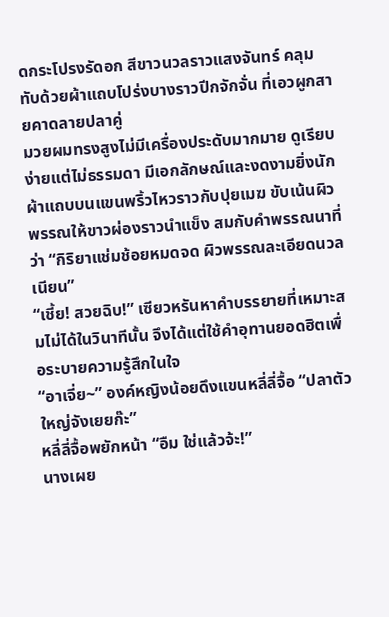ดกระโปรงรัดอก สีขาวนวลราวแสงจันทร์ คลุมทับด้วยผ้าแถบโปร่งบางราวปีกจักจั่น ที่เอวผูกสายคาดลายปลาคู่
มวยผมทรงสูงไม่มีเครื่องประดับมากมาย ดูเรียบง่ายแต่ไม่ธรรมดา มีเอกลักษณ์และงดงามยิ่งนัก
ผ้าแถบบนแขนพริ้วไหวราวกับปุยเมฆ ขับเน้นผิวพรรณให้ขาวผ่องราวนำแข็ง สมกับคำพรรณนาที่ว่า “กิริยาแช่มช้อยหมดจด ผิวพรรณละเอียดนวลเนียน”
“เชี้ย! สวยฉิบ!” เซียวหรันหาคำบรรยายที่เหมาะสมไม่ได้ในวินาทีนั้น จึงได้แต่ใช้คำอุทานยอดฮิตเพื่อระบายความรู้สึกในใจ
“อาเจี่ย~” องค์หญิงน้อยดึงแขนหลี่ลี่จื้อ “ปลาตัวใหญ่จังเยยก๊ะ”
หลี่ลี่จื้อพยักหน้า “อืม ใช่แล้วจ้ะ!”
นางเผย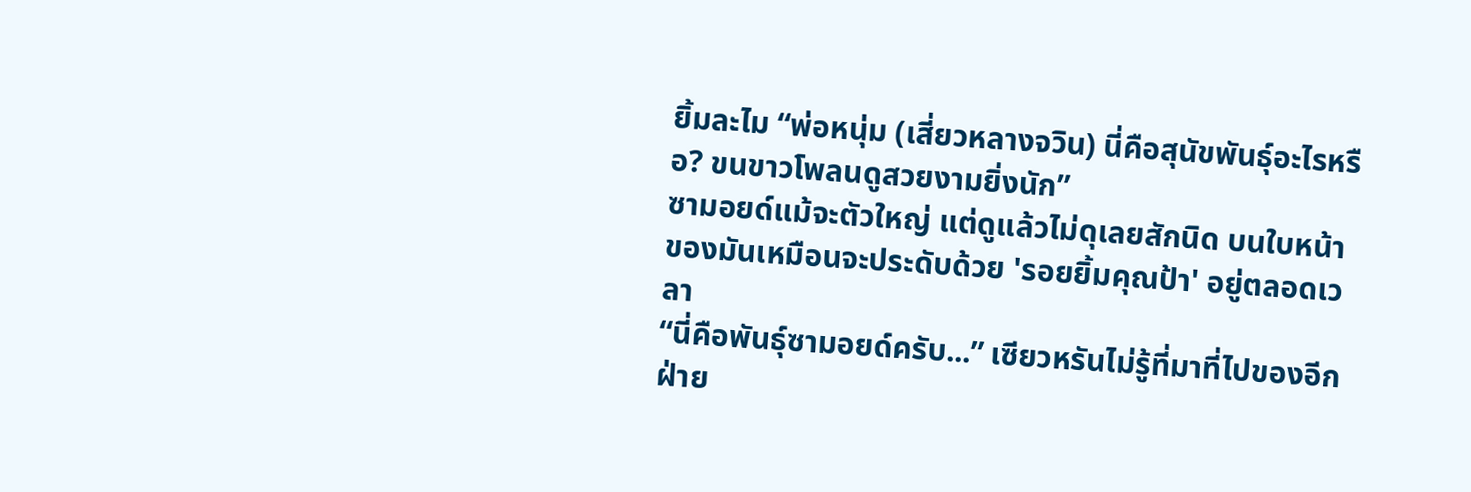ยิ้มละไม “พ่อหนุ่ม (เสี่ยวหลางจวิน) นี่คือสุนัขพันธุ์อะไรหรือ? ขนขาวโพลนดูสวยงามยิ่งนัก”
ซามอยด์แม้จะตัวใหญ่ แต่ดูแล้วไม่ดุเลยสักนิด บนใบหน้าของมันเหมือนจะประดับด้วย 'รอยยิ้มคุณป้า' อยู่ตลอดเวลา
“นี่คือพันธุ์ซามอยด์ครับ...” เซียวหรันไม่รู้ที่มาที่ไปของอีกฝ่าย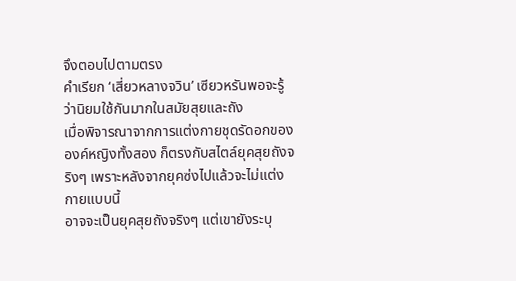จึงตอบไปตามตรง
คำเรียก ‘เสี่ยวหลางจวิน’ เซียวหรันพอจะรู้ว่านิยมใช้กันมากในสมัยสุยและถัง
เมื่อพิจารณาจากการแต่งกายชุดรัดอกขององค์หญิงทั้งสอง ก็ตรงกับสไตล์ยุคสุยถังจริงๆ เพราะหลังจากยุคซ่งไปแล้วจะไม่แต่งกายแบบนี้
อาจจะเป็นยุคสุยถังจริงๆ แต่เขายังระบุ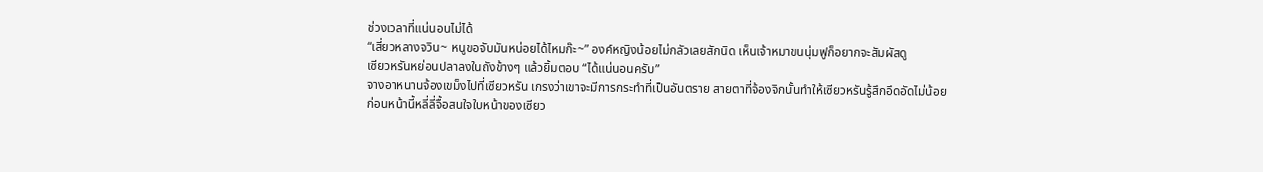ช่วงเวลาที่แน่นอนไม่ได้
“เสี่ยวหลางจวิน~ หนูขอจับมันหน่อยได้ไหมก๊ะ~” องค์หญิงน้อยไม่กลัวเลยสักนิด เห็นเจ้าหมาขนนุ่มฟูก็อยากจะสัมผัสดู
เซียวหรันหย่อนปลาลงในถังข้างๆ แล้วยิ้มตอบ “ได้แน่นอนครับ”
จางอาหนานจ้องเขม็งไปที่เซียวหรัน เกรงว่าเขาจะมีการกระทำที่เป็นอันตราย สายตาที่จ้องจิกนั้นทำให้เซียวหรันรู้สึกอึดอัดไม่น้อย
ก่อนหน้านี้หลี่ลี่จื้อสนใจใบหน้าของเซียว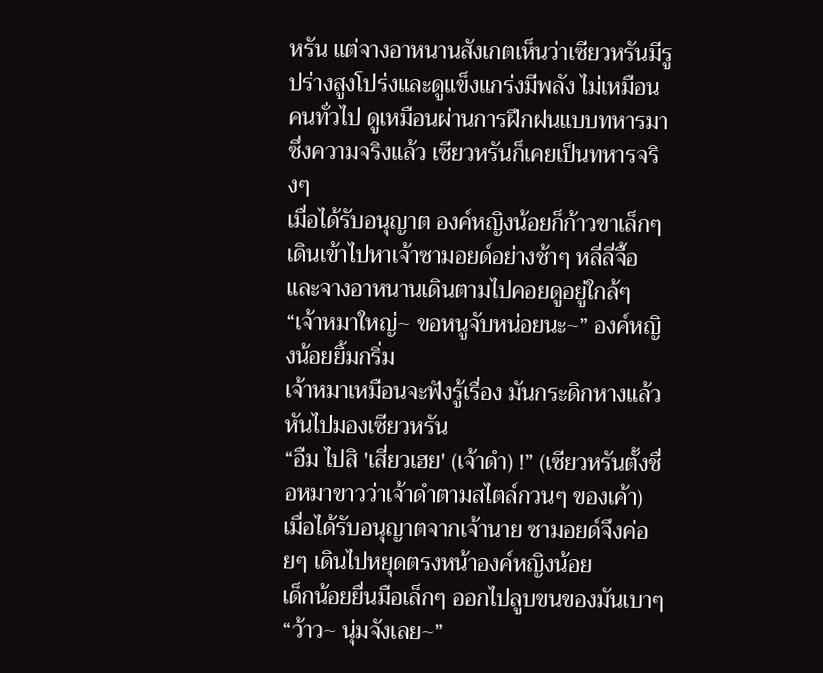หรัน แต่จางอาหนานสังเกตเห็นว่าเซียวหรันมีรูปร่างสูงโปร่งและดูแข็งแกร่งมีพลัง ไม่เหมือนคนทั่วไป ดูเหมือนผ่านการฝึกฝนแบบทหารมา ซึ่งความจริงแล้ว เซียวหรันก็เคยเป็นทหารจริงๆ
เมื่อได้รับอนุญาต องค์หญิงน้อยก็ก้าวขาเล็กๆ เดินเข้าไปหาเจ้าซามอยด์อย่างช้าๆ หลี่ลี่จื้อและจางอาหนานเดินตามไปคอยดูอยู่ใกล้ๆ
“เจ้าหมาใหญ่~ ขอหนูจับหน่อยนะ~” องค์หญิงน้อยยิ้มกริ่ม
เจ้าหมาเหมือนจะฟังรู้เรื่อง มันกระดิกหางแล้วหันไปมองเซียวหรัน
“อืม ไปสิ 'เสี่ยวเฮย' (เจ้าดำ) !” (เซียวหรันตั้งชื่อหมาขาวว่าเจ้าดำตามสไตล์กวนๆ ของเค้า)
เมื่อได้รับอนุญาตจากเจ้านาย ซามอยด์จึงค่อยๆ เดินไปหยุดตรงหน้าองค์หญิงน้อย
เด็กน้อยยื่นมือเล็กๆ ออกไปลูบขนของมันเบาๆ “ว้าว~ นุ่มจังเลย~”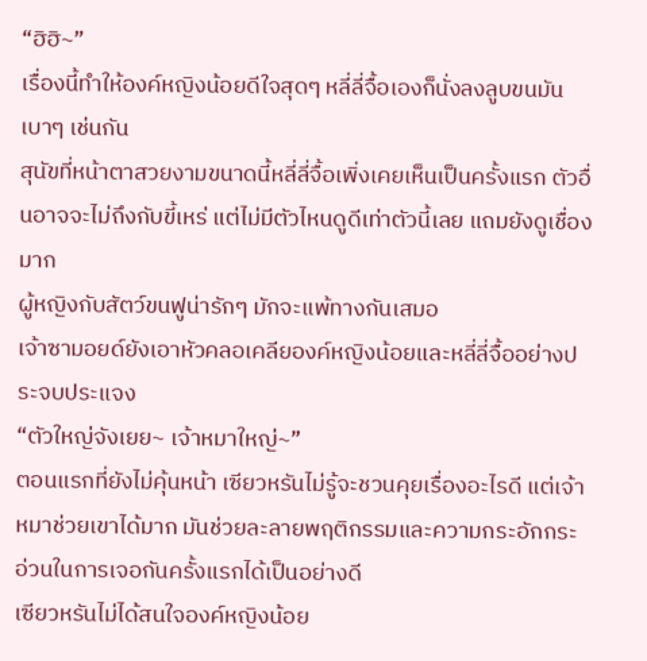“ฮิฮิ~”
เรื่องนี้ทำให้องค์หญิงน้อยดีใจสุดๆ หลี่ลี่จื้อเองก็นั่งลงลูบขนมันเบาๆ เช่นกัน
สุนัขที่หน้าตาสวยงามขนาดนี้หลี่ลี่จื้อเพิ่งเคยเห็นเป็นครั้งแรก ตัวอื่นอาจจะไม่ถึงกับขี้เหร่ แต่ไม่มีตัวไหนดูดีเท่าตัวนี้เลย แถมยังดูเชื่องมาก
ผู้หญิงกับสัตว์ขนฟูน่ารักๆ มักจะแพ้ทางกันเสมอ
เจ้าซามอยด์ยังเอาหัวคลอเคลียองค์หญิงน้อยและหลี่ลี่จื้ออย่างประจบประแจง
“ตัวใหญ่จังเยย~ เจ้าหมาใหญ่~”
ตอนแรกที่ยังไม่คุ้นหน้า เซียวหรันไม่รู้จะชวนคุยเรื่องอะไรดี แต่เจ้าหมาช่วยเขาได้มาก มันช่วยละลายพฤติกรรมและความกระอักกระอ่วนในการเจอกันครั้งแรกได้เป็นอย่างดี
เซียวหรันไม่ได้สนใจองค์หญิงน้อย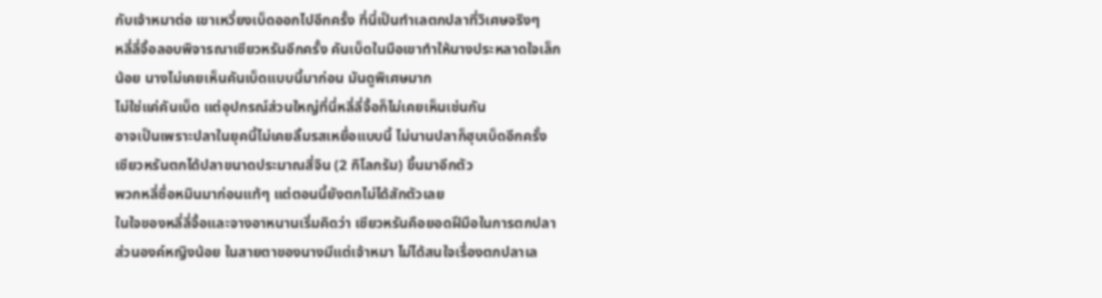กับเจ้าหมาต่อ เขาเหวี่ยงเบ็ดออกไปอีกครั้ง ที่นี่เป็นทำเลตกปลาที่วิเศษจริงๆ
หลี่ลี่จื้อลอบพิจารณาเซียวหรันอีกครั้ง คันเบ็ดในมือเขาทำให้นางประหลาดใจเล็กน้อย นางไม่เคยเห็นคันเบ็ดแบบนี้มาก่อน มันดูพิเศษมาก
ไม่ใช่แค่คันเบ็ด แต่อุปกรณ์ส่วนใหญ่ที่นี่หลี่ลี่จื้อก็ไม่เคยเห็นเช่นกัน
อาจเป็นเพราะปลาในยุคนี้ไม่เคยลิ้มรสเหยื่อแบบนี้ ไม่นานปลาก็ฮุบเบ็ดอีกครั้ง
เซียวหรันตกได้ปลาขนาดประมาณสี่จิน (2 กิโลกรัม) ขึ้นมาอีกตัว
พวกหลี่ซื่อหมินมาก่อนแท้ๆ แต่ตอนนี้ยังตกไม่ได้สักตัวเลย
ในใจของหลี่ลี่จื้อและจางอาหนานเริ่มคิดว่า เซียวหรันคือยอดฝีมือในการตกปลา
ส่วนองค์หญิงน้อย ในสายตาของนางมีแต่เจ้าหมา ไม่ได้สนใจเรื่องตกปลาเล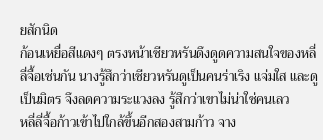ยสักนิด
ก้อนเหยื่อสีแดงๆ ตรงหน้าเซียวหรันดึงดูดความสนใจของหลี่ลี่จื้อเช่นกัน นางรู้สึกว่าเซียวหรันดูเป็นคนร่าเริง แจ่มใส และดูเป็นมิตร จึงลดความระแวงลง รู้สึกว่าเขาไม่น่าใช่คนเลว
หลี่ลี่จื้อก้าวเข้าไปใกล้ขึ้นอีกสองสามก้าว จาง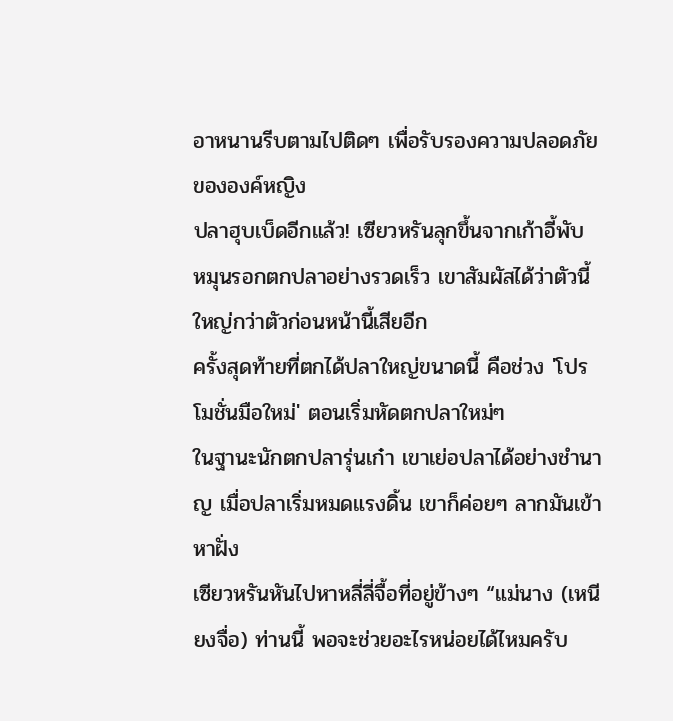อาหนานรีบตามไปติดๆ เพื่อรับรองความปลอดภัยขององค์หญิง
ปลาฮุบเบ็ดอีกแล้ว! เซียวหรันลุกขึ้นจากเก้าอี้พับ หมุนรอกตกปลาอย่างรวดเร็ว เขาสัมผัสได้ว่าตัวนี้ใหญ่กว่าตัวก่อนหน้านี้เสียอีก
ครั้งสุดท้ายที่ตกได้ปลาใหญ่ขนาดนี้ คือช่วง 'โปรโมชั่นมือใหม่' ตอนเริ่มหัดตกปลาใหม่ๆ
ในฐานะนักตกปลารุ่นเก๋า เขาเย่อปลาได้อย่างชำนาญ เมื่อปลาเริ่มหมดแรงดิ้น เขาก็ค่อยๆ ลากมันเข้าหาฝั่ง
เซียวหรันหันไปหาหลี่ลี่จื้อที่อยู่ข้างๆ “แม่นาง (เหนียงจื่อ) ท่านนี้ พอจะช่วยอะไรหน่อยได้ไหมครับ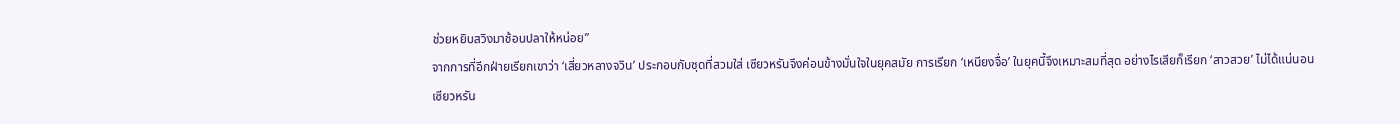ช่วยหยิบสวิงมาช้อนปลาให้หน่อย”
จากการที่อีกฝ่ายเรียกเขาว่า ‘เสี่ยวหลางจวิน’ ประกอบกับชุดที่สวมใส่ เซียวหรันจึงค่อนข้างมั่นใจในยุคสมัย การเรียก ‘เหนียงจื่อ’ ในยุคนี้จึงเหมาะสมที่สุด อย่างไรเสียก็เรียก ‘สาวสวย’ ไม่ได้แน่นอน
เซียวหรัน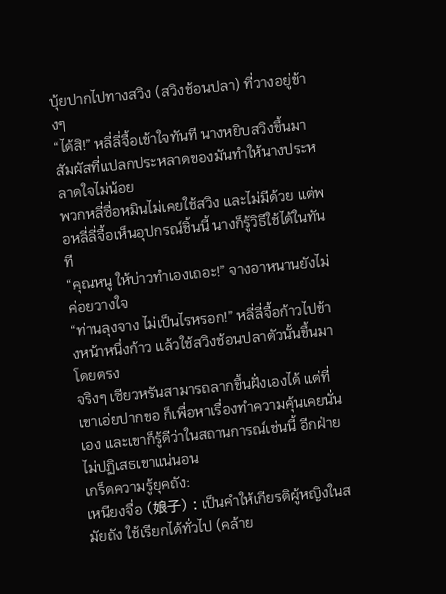บุ้ยปากไปทางสวิง (สวิงช้อนปลา) ที่วางอยู่ข้างๆ
“ได้สิ!” หลี่ลี่จื้อเข้าใจทันที นางหยิบสวิงขึ้นมา สัมผัสที่แปลกประหลาดของมันทำให้นางประหลาดใจไม่น้อย
พวกหลี่ซื่อหมินไม่เคยใช้สวิง และไม่มีด้วย แต่พอหลี่ลี่จื้อเห็นอุปกรณ์ชิ้นนี้ นางก็รู้วิธีใช้ได้ในทันที
“คุณหนู ให้บ่าวทำเองเถอะ!” จางอาหนานยังไม่ค่อยวางใจ
“ท่านลุงจาง ไม่เป็นไรหรอก!” หลี่ลี่จื้อก้าวไปข้างหน้าหนึ่งก้าว แล้วใช้สวิงช้อนปลาตัวนั้นขึ้นมาโดยตรง
จริงๆ เซียวหรันสามารถลากขึ้นฝั่งเองได้ แต่ที่เขาเอ่ยปากขอ ก็เพื่อหาเรื่องทำความคุ้นเคยนั่นเอง และเขาก็รู้ดีว่าในสถานการณ์เช่นนี้ อีกฝ่ายไม่ปฏิเสธเขาแน่นอน
เกร็ดความรู้ยุคถัง:
เหนียงจื่อ (娘子) : เป็นคำให้เกียรติผู้หญิงในสมัยถัง ใช้เรียกได้ทั่วไป (คล้าย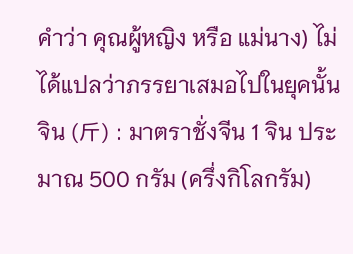คำว่า คุณผู้หญิง หรือ แม่นาง) ไม่ได้แปลว่าภรรยาเสมอไปในยุคนั้น
จิน (斤) : มาตราชั่งจีน 1 จิน ประมาณ 500 กรัม (ครึ่งกิโลกรัม)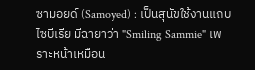ซามอยด์ (Samoyed) : เป็นสุนัขใช้งานแถบไซบีเรีย มีฉายาว่า "Smiling Sammie" เพราะหน้าเหมือน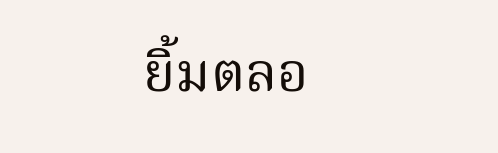ยิ้มตลอ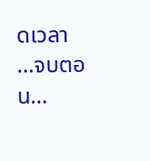ดเวลา
…จบตอน…